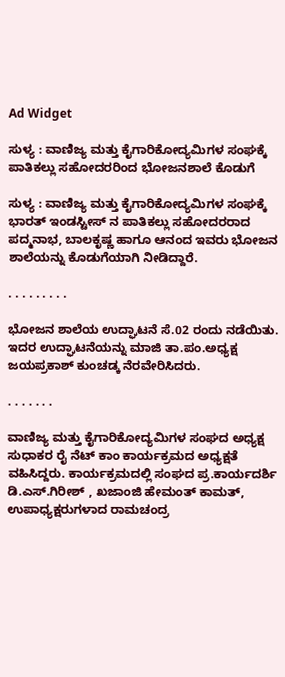Ad Widget

ಸುಳ್ಯ : ವಾಣಿಜ್ಯ ಮತ್ತು ಕೈಗಾರಿಕೋದ್ಯಮಿಗಳ ಸಂಘಕ್ಕೆ ಪಾತಿಕಲ್ಲು ಸಹೋದರರಿಂದ ಭೋಜನಶಾಲೆ ಕೊಡುಗೆ

ಸುಳ್ಯ : ವಾಣಿಜ್ಯ ಮತ್ತು ಕೈಗಾರಿಕೋದ್ಯಮಿಗಳ ಸಂಘಕ್ಕೆ ಭಾರತ್ ಇಂಡಸ್ಟೀಸ್ ನ ಪಾತಿಕಲ್ಲು ಸಹೋದರರಾದ ಪದ್ಮನಾಭ, ಬಾಲಕೃಷ್ಣ ಹಾಗೂ ಆನಂದ ಇವರು ಭೋಜನ ಶಾಲೆಯನ್ನು ಕೊಡುಗೆಯಾಗಿ ನೀಡಿದ್ದಾರೆ.

. . . . . . . . .

ಭೋಜನ ಶಾಲೆಯ ಉದ್ಘಾಟನೆ ಸೆ.02 ರಂದು ನಡೆಯಿತು. ಇದರ ಉದ್ಘಾಟನೆಯನ್ನು ಮಾಜಿ ತಾ.ಪಂ.ಅಧ್ಯಕ್ಷ ಜಯಪ್ರಕಾಶ್ ಕುಂಚಡ್ಕ ನೆರವೇರಿಸಿದರು.

. . . . . . .

ವಾಣಿಜ್ಯ ಮತ್ತು ಕೈಗಾರಿಕೋದ್ಯಮಿಗಳ ಸಂಘದ ಅಧ್ಯಕ್ಷ ಸುಧಾಕರ ರೈ ನೆಟ್ ಕಾಂ ಕಾರ್ಯಕ್ರಮದ ಅಧ್ಯಕ್ಷತೆ ವಹಿಸಿದ್ದರು. ಕಾರ್ಯಕ್ರಮದಲ್ಲಿ ಸಂಘದ ಪ್ರ.ಕಾರ್ಯದರ್ಶಿ
ಡಿ.ಎಸ್.ಗಿರೀಶ್ , ಖಜಾಂಜಿ ಹೇಮಂತ್ ಕಾಮತ್, ಉಪಾಧ್ಯಕ್ಷರುಗಳಾದ ರಾಮಚಂದ್ರ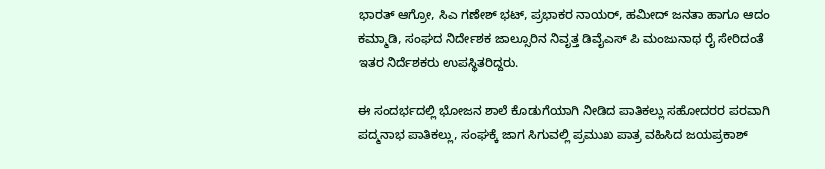ಭಾರತ್ ಆಗ್ರೋ, ಸಿಎ ಗಣೇಶ್ ಭಟ್, ಪ್ರಭಾಕರ ನಾಯರ್, ಹಮೀದ್ ಜನತಾ ಹಾಗೂ ಆದಂ ಕಮ್ಮಾಡಿ, ಸಂಘದ ನಿರ್ದೇಶಕ ಜಾಲ್ಸೂರಿನ ನಿವೃತ್ತ ಡಿವೈಎಸ್ ಪಿ ಮಂಜುನಾಥ ರೈ ಸೇರಿದಂತೆ ಇತರ ನಿರ್ದೆಶಕರು ಉಪಸ್ಥಿತರಿದ್ದರು.

ಈ ಸಂದರ್ಭದಲ್ಲಿ ಭೋಜನ ಶಾಲೆ ಕೊಡುಗೆಯಾಗಿ ನೀಡಿದ ಪಾತಿಕಲ್ಲು ಸಹೋದರರ ಪರವಾಗಿ ಪದ್ಮನಾಭ ಪಾತಿಕಲ್ಲು, ಸಂಘಕ್ಕೆ ಜಾಗ ಸಿಗುವಲ್ಲಿ ಪ್ರಮುಖ ಪಾತ್ರ ವಹಿಸಿದ ಜಯಪ್ರಕಾಶ್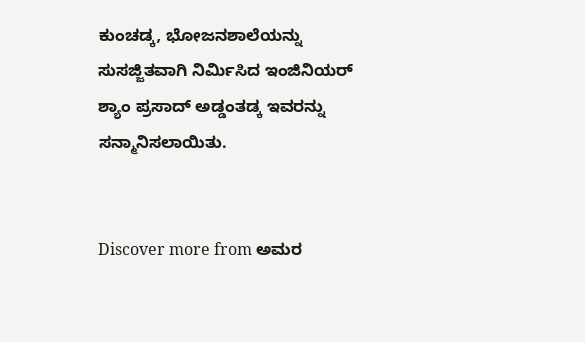ಕುಂಚಡ್ಕ, ಭೋಜನಶಾಲೆಯನ್ನು ಸುಸಜ್ಜಿತವಾಗಿ ನಿರ್ಮಿಸಿದ ಇಂಜಿನಿಯರ್ ಶ್ಯಾಂ ಪ್ರಸಾದ್ ಅಡ್ಡಂತಡ್ಕ ಇವರನ್ನು ಸನ್ಮಾನಿಸಲಾಯಿತು.


Discover more from ಅಮರ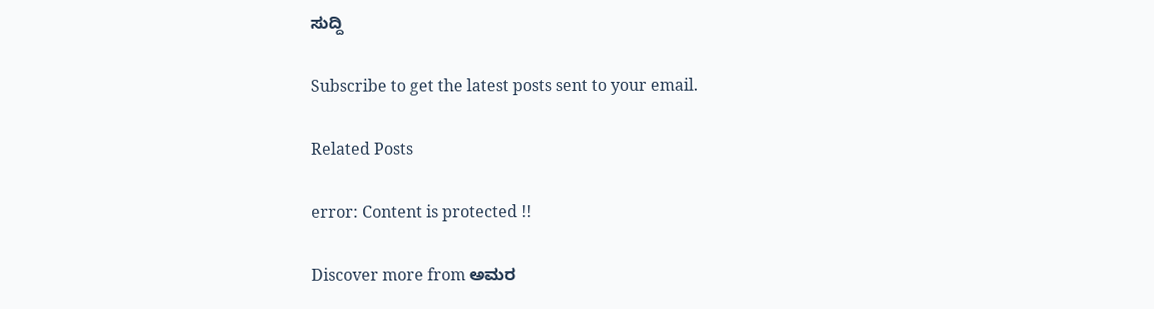ಸುದ್ದಿ

Subscribe to get the latest posts sent to your email.

Related Posts

error: Content is protected !!

Discover more from ಅಮರ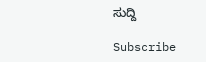ಸುದ್ದಿ

Subscribe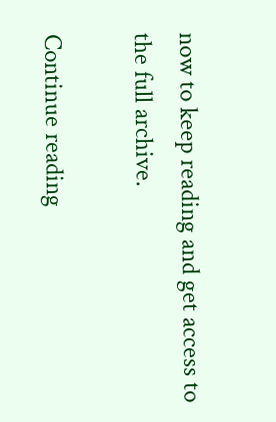now to keep reading and get access to the full archive.

Continue reading